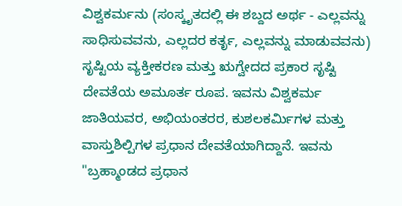ವಿಶ್ವಕರ್ಮನು (ಸಂಸ್ಕೃತದಲ್ಲಿ ಈ ಶಬ್ದದ ಅರ್ಥ - ಎಲ್ಲವನ್ನು ಸಾಧಿಸುವವನು, ಎಲ್ಲದರ ಕರ್ತೃ, ಎಲ್ಲವನ್ನು ಮಾಡುವವನು) ಸೃಷ್ಟಿಯ ವ್ಯಕ್ತೀಕರಣ ಮತ್ತು ಋಗ್ವೇದದ ಪ್ರಕಾರ ಸೃಷ್ಟಿ ದೇವತೆಯ ಅಮೂರ್ತ ರೂಪ. ಇವನು ವಿಶ್ವಕರ್ಮ ಜಾತಿಯವರ, ಅಭಿಯಂತರರ, ಕುಶಲಕರ್ಮಿಗಳ ಮತ್ತು ವಾಸ್ತುಶಿಲ್ಪಿಗಳ ಪ್ರಧಾನ ದೇವತೆಯಾಗಿದ್ದಾನೆ. ಇವನು "ಬ್ರಹ್ಮಾಂಡದ ಪ್ರಧಾನ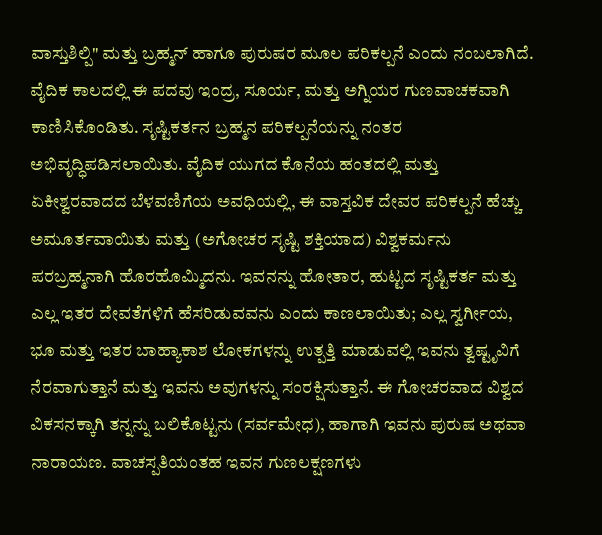ವಾಸ್ತುಶಿಲ್ಪಿ" ಮತ್ತು ಬ್ರಹ್ಮನ್ ಹಾಗೂ ಪುರುಷರ ಮೂಲ ಪರಿಕಲ್ಪನೆ ಎಂದು ನಂಬಲಾಗಿದೆ. ವೈದಿಕ ಕಾಲದಲ್ಲಿ ಈ ಪದವು ಇಂದ್ರ, ಸೂರ್ಯ, ಮತ್ತು ಅಗ್ನಿಯರ ಗುಣವಾಚಕವಾಗಿ ಕಾಣಿಸಿಕೊಂಡಿತು. ಸೃಷ್ಟಿಕರ್ತನ ಬ್ರಹ್ಮನ ಪರಿಕಲ್ಪನೆಯನ್ನು ನಂತರ ಅಭಿವೃದ್ಧಿಪಡಿಸಲಾಯಿತು. ವೈದಿಕ ಯುಗದ ಕೊನೆಯ ಹಂತದಲ್ಲಿ ಮತ್ತು ಏಕೀಶ್ವರವಾದದ ಬೆಳವಣಿಗೆಯ ಅವಧಿಯಲ್ಲಿ, ಈ ವಾಸ್ತವಿಕ ದೇವರ ಪರಿಕಲ್ಪನೆ ಹೆಚ್ಚು ಅಮೂರ್ತವಾಯಿತು ಮತ್ತು (ಅಗೋಚರ ಸೃಷ್ಟಿ ಶಕ್ತಿಯಾದ) ವಿಶ್ವಕರ್ಮನು ಪರಬ್ರಹ್ಮನಾಗಿ ಹೊರಹೊಮ್ಮಿದನು. ಇವನನ್ನು ಹೋತಾರ, ಹುಟ್ಟದ ಸೃಷ್ಟಿಕರ್ತ ಮತ್ತು ಎಲ್ಲ ಇತರ ದೇವತೆಗಳಿಗೆ ಹೆಸರಿಡುವವನು ಎಂದು ಕಾಣಲಾಯಿತು; ಎಲ್ಲ ಸ್ವರ್ಗೀಯ, ಭೂ ಮತ್ತು ಇತರ ಬಾಹ್ಯಾಕಾಶ ಲೋಕಗಳನ್ನು ಉತ್ಪತ್ತಿ ಮಾಡುವಲ್ಲಿ ಇವನು ತ್ವಷ್ಟೃವಿಗೆ ನೆರವಾಗುತ್ತಾನೆ ಮತ್ತು ಇವನು ಅವುಗಳನ್ನು ಸಂರಕ್ಷಿಸುತ್ತಾನೆ. ಈ ಗೋಚರವಾದ ವಿಶ್ವದ ವಿಕಸನಕ್ಕಾಗಿ ತನ್ನನ್ನು ಬಲಿಕೊಟ್ಟನು (ಸರ್ವಮೇಧ), ಹಾಗಾಗಿ ಇವನು ಪುರುಷ ಅಥವಾ ನಾರಾಯಣ. ವಾಚಸ್ಪತಿಯಂತಹ ಇವನ ಗುಣಲಕ್ಷಣಗಳು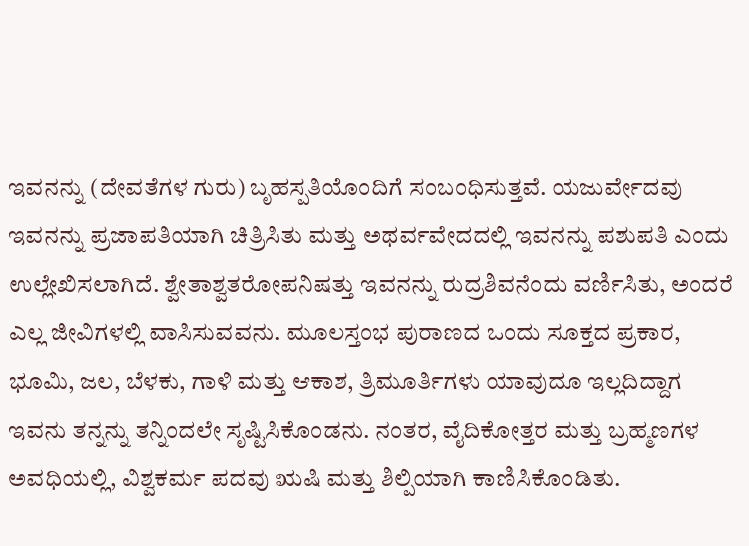ಇವನನ್ನು (ದೇವತೆಗಳ ಗುರು) ಬೃಹಸ್ಪತಿಯೊಂದಿಗೆ ಸಂಬಂಧಿಸುತ್ತವೆ. ಯಜುರ್ವೇದವು ಇವನನ್ನು ಪ್ರಜಾಪತಿಯಾಗಿ ಚಿತ್ರಿಸಿತು ಮತ್ತು ಅಥರ್ವವೇದದಲ್ಲಿ ಇವನನ್ನು ಪಶುಪತಿ ಎಂದು ಉಲ್ಲೇಖಿಸಲಾಗಿದೆ. ಶ್ವೇತಾಶ್ವತರೋಪನಿಷತ್ತು ಇವನನ್ನು ರುದ್ರಶಿವನೆಂದು ವರ್ಣಿಸಿತು, ಅಂದರೆ ಎಲ್ಲ ಜೀವಿಗಳಲ್ಲಿ ವಾಸಿಸುವವನು. ಮೂಲಸ್ತಂಭ ಪುರಾಣದ ಒಂದು ಸೂಕ್ತದ ಪ್ರಕಾರ, ಭೂಮಿ, ಜಲ, ಬೆಳಕು, ಗಾಳಿ ಮತ್ತು ಆಕಾಶ, ತ್ರಿಮೂರ್ತಿಗಳು ಯಾವುದೂ ಇಲ್ಲದಿದ್ದಾಗ ಇವನು ತನ್ನನ್ನು ತನ್ನಿಂದಲೇ ಸೃಷ್ಟಿಸಿಕೊಂಡನು. ನಂತರ, ವೈದಿಕೋತ್ತರ ಮತ್ತು ಬ್ರಹ್ಮಣಗಳ ಅವಧಿಯಲ್ಲಿ, ವಿಶ್ವಕರ್ಮ ಪದವು ಋಷಿ ಮತ್ತು ಶಿಲ್ಪಿಯಾಗಿ ಕಾಣಿಸಿಕೊಂಡಿತು.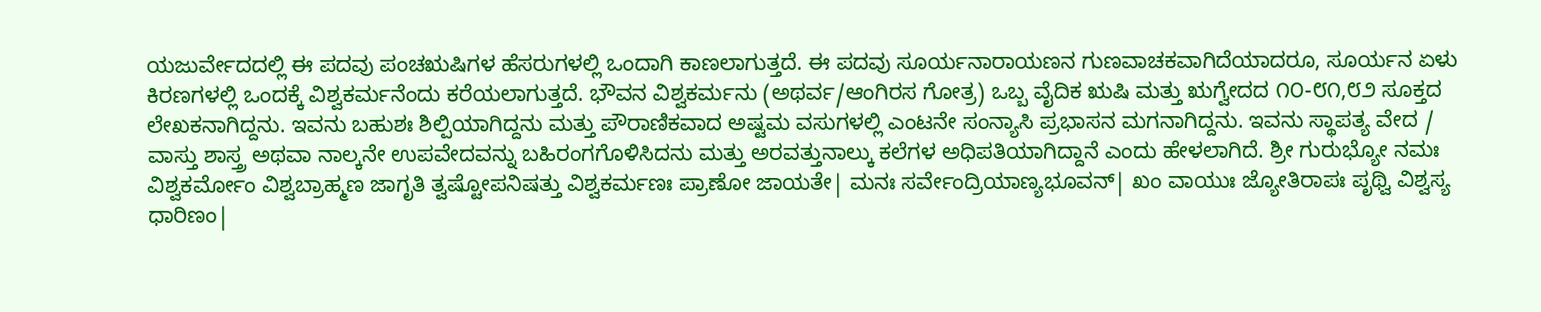ಯಜುರ್ವೇದದಲ್ಲಿ ಈ ಪದವು ಪಂಚಋಷಿಗಳ ಹೆಸರುಗಳಲ್ಲಿ ಒಂದಾಗಿ ಕಾಣಲಾಗುತ್ತದೆ. ಈ ಪದವು ಸೂರ್ಯನಾರಾಯಣನ ಗುಣವಾಚಕವಾಗಿದೆಯಾದರೂ, ಸೂರ್ಯನ ಏಳು ಕಿರಣಗಳಲ್ಲಿ ಒಂದಕ್ಕೆ ವಿಶ್ವಕರ್ಮನೆಂದು ಕರೆಯಲಾಗುತ್ತದೆ. ಭೌವನ ವಿಶ್ವಕರ್ಮನು (ಅಥರ್ವ/ಆಂಗಿರಸ ಗೋತ್ರ) ಒಬ್ಬ ವೈದಿಕ ಋಷಿ ಮತ್ತು ಋಗ್ವೇದದ ೧೦-೮೧,೮೨ ಸೂಕ್ತದ ಲೇಖಕನಾಗಿದ್ದನು. ಇವನು ಬಹುಶಃ ಶಿಲ್ಪಿಯಾಗಿದ್ದನು ಮತ್ತು ಪೌರಾಣಿಕವಾದ ಅಷ್ಟಮ ವಸುಗಳಲ್ಲಿ ಎಂಟನೇ ಸಂನ್ಯಾಸಿ ಪ್ರಭಾಸನ ಮಗನಾಗಿದ್ದನು. ಇವನು ಸ್ಥಾಪತ್ಯ ವೇದ / ವಾಸ್ತು ಶಾಸ್ತ್ರ ಅಥವಾ ನಾಲ್ಕನೇ ಉಪವೇದವನ್ನು ಬಹಿರಂಗಗೊಳಿಸಿದನು ಮತ್ತು ಅರವತ್ತುನಾಲ್ಕು ಕಲೆಗಳ ಅಧಿಪತಿಯಾಗಿದ್ದಾನೆ ಎಂದು ಹೇಳಲಾಗಿದೆ. ಶ್ರೀ ಗುರುಭ್ಯೋ ನಮಃ ವಿಶ್ವಕರ್ಮೋಂ ವಿಶ್ವಬ್ರಾಹ್ಮಣ ಜಾಗೃತಿ ತ್ವಷ್ಟೋಪನಿಷತ್ತು ವಿಶ್ವಕರ್ಮಣಃ ಪ್ರಾಣೋ ಜಾಯತೇ| ಮನಃ ಸರ್ವೇಂದ್ರಿಯಾಣ್ಯಭೂವನ್| ಖಂ ವಾಯುಃ ಜ್ಯೋತಿರಾಪಃ ಪೃಥ್ವಿ ವಿಶ್ವಸ್ಯ ಧಾರಿಣಂ|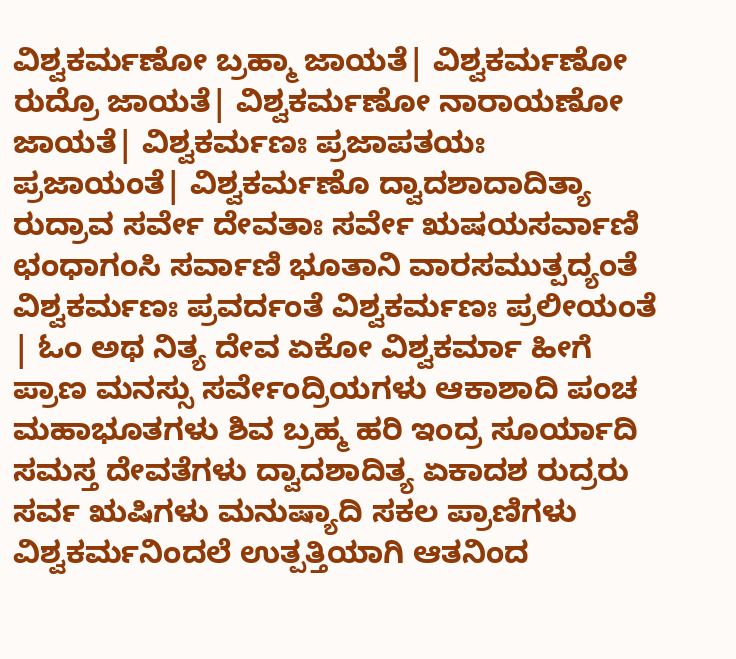ವಿಶ್ವಕರ್ಮಣೋ ಬ್ರಹ್ಮಾ ಜಾಯತೆ| ವಿಶ್ವಕರ್ಮಣೋ ರುದ್ರೊ ಜಾಯತೆ| ವಿಶ್ವಕರ್ಮಣೋ ನಾರಾಯಣೋ ಜಾಯತೆ| ವಿಶ್ವಕರ್ಮಣಃ ಪ್ರಜಾಪತಯಃ ಪ್ರಜಾಯಂತೆ| ವಿಶ್ವಕರ್ಮಣೊ ದ್ವಾದಶಾದಾದಿತ್ಯಾ ರುದ್ರಾವ ಸರ್ವೇ ದೇವತಾಃ ಸರ್ವೇ ಋಷಯಸರ್ವಾಣಿ ಛಂಧಾಗಂಸಿ ಸರ್ವಾಣಿ ಭೂತಾನಿ ವಾರಸಮುತ್ಪದ್ಯಂತೆ ವಿಶ್ವಕರ್ಮಣಃ ಪ್ರವರ್ದಂತೆ ವಿಶ್ವಕರ್ಮಣಃ ಪ್ರಲೀಯಂತೆ | ಓಂ ಅಥ ನಿತ್ಯ ದೇವ ಏಕೋ ವಿಶ್ವಕರ್ಮಾ ಹೀಗೆ ಪ್ರಾಣ ಮನಸ್ಸು ಸರ್ವೇಂದ್ರಿಯಗಳು ಆಕಾಶಾದಿ ಪಂಚ ಮಹಾಭೂತಗಳು ಶಿವ ಬ್ರಹ್ಮ ಹರಿ ಇಂದ್ರ ಸೂರ್ಯಾದಿ ಸಮಸ್ತ ದೇವತೆಗಳು ದ್ವಾದಶಾದಿತ್ಯ ಏಕಾದಶ ರುದ್ರರು ಸರ್ವ ಋಷಿಗಳು ಮನುಷ್ಯಾದಿ ಸಕಲ ಪ್ರಾಣಿಗಳು ವಿಶ್ವಕರ್ಮನಿಂದಲೆ ಉತ್ಪತ್ತಿಯಾಗಿ ಆತನಿಂದ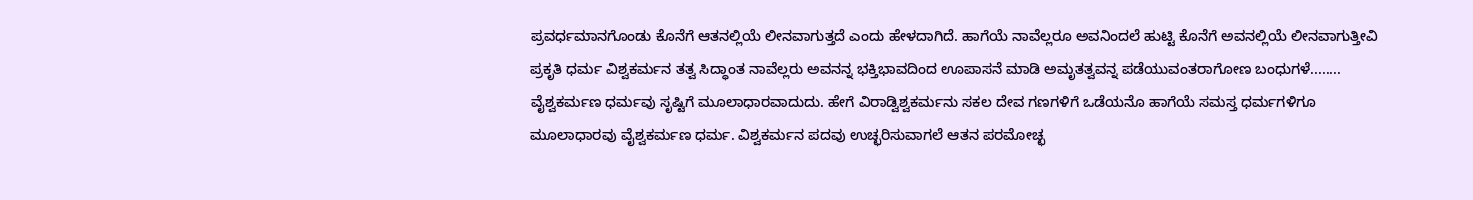ಪ್ರವರ್ಧಮಾನಗೊಂಡು ಕೊನೆಗೆ ಆತನಲ್ಲಿಯೆ ಲೀನವಾಗುತ್ತದೆ ಎಂದು ಹೇಳದಾಗಿದೆ. ಹಾಗೆಯೆ ನಾವೆಲ್ಲರೂ ಅವನಿಂದಲೆ ಹುಟ್ಟಿ ಕೊನೆಗೆ ಅವನಲ್ಲಿಯೆ ಲೀನವಾಗುತ್ತೀವಿ ಪ್ರಕೃತಿ ಧರ್ಮ ವಿಶ್ವಕರ್ಮನ ತತ್ವ ಸಿದ್ಧಾಂತ ನಾವೆಲ್ಲರು ಅವನನ್ನ ಭಕ್ತಿಭಾವದಿಂದ ಊಪಾಸನೆ ಮಾಡಿ ಅಮೃತತ್ವವನ್ನ ಪಡೆಯುವಂತರಾಗೋಣ ಬಂಧುಗಳೆ........ ವೈಶ್ವಕರ್ಮಣ ಧರ್ಮವು ಸೃಷ್ಟಿಗೆ ಮೂಲಾಧಾರವಾದುದು. ಹೇಗೆ ವಿರಾಡ್ವಿಶ್ವಕರ್ಮನು ಸಕಲ ದೇವ ಗಣಗಳಿಗೆ ಒಡೆಯನೊ ಹಾಗೆಯೆ ಸಮಸ್ತ ಧರ್ಮಗಳಿಗೂ ಮೂಲಾಧಾರವು ವೈಶ್ವಕರ್ಮಣ ಧರ್ಮ. ವಿಶ್ವಕರ್ಮನ ಪದವು ಉಚ್ಛರಿಸುವಾಗಲೆ ಆತನ ಪರಮೋಚ್ಛ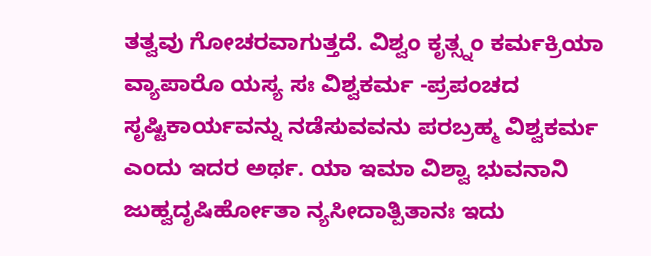ತತ್ವವು ಗೋಚರವಾಗುತ್ತದೆ. ವಿಶ್ವಂ ಕೃತ್ಸ್ನಂ ಕರ್ಮಕ್ರಿಯಾ ವ್ಯಾಪಾರೊ ಯಸ್ಯ ಸಃ ವಿಶ್ವಕರ್ಮ -ಪ್ರಪಂಚದ ಸೃಷ್ಟಿಕಾರ್ಯವನ್ನು ನಡೆಸುವವನು ಪರಬ್ರಹ್ಮ ವಿಶ್ವಕರ್ಮ ಎಂದು ಇದರ ಅರ್ಥ. ಯಾ ಇಮಾ ವಿಶ್ವಾ ಭುವನಾನಿ ಜುಹ್ವದೃಷಿರ್ಹೋತಾ ನ್ಯಸೀದಾತ್ಪಿತಾನಃ ಇದು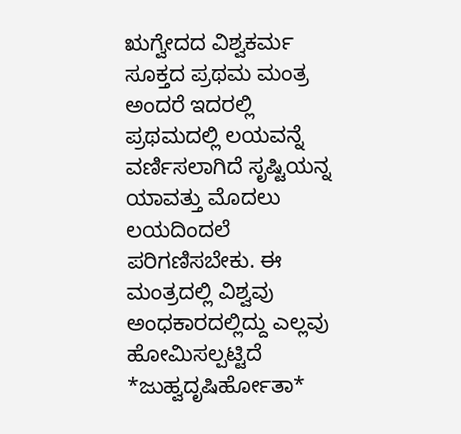ಋಗ್ವೇದದ ವಿಶ್ವಕರ್ಮ ಸೂಕ್ತದ ಪ್ರಥಮ ಮಂತ್ರ ಅಂದರೆ ಇದರಲ್ಲಿ ಪ್ರಥಮದಲ್ಲಿ ಲಯವನ್ನೆ ವರ್ಣಿಸಲಾಗಿದೆ ಸೃಷ್ಟಿಯನ್ನ ಯಾವತ್ತು ಮೊದಲು ಲಯದಿಂದಲೆ ಪರಿಗಣಿಸಬೇಕು. ಈ ಮಂತ್ರದಲ್ಲಿ ವಿಶ್ವವು ಅಂಧಕಾರದಲ್ಲಿದ್ದು ಎಲ್ಲವು ಹೋಮಿಸಲ್ಪಟ್ಟಿದೆ *ಜುಹ್ವದೃಷಿರ್ಹೋತಾ*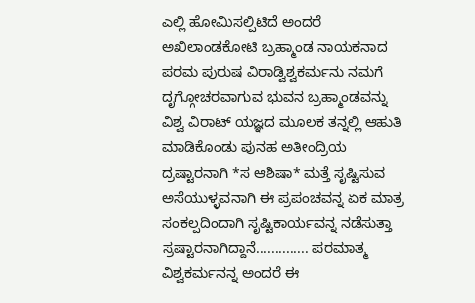ಎಲ್ಲಿ ಹೋಮಿಸಲ್ಪಿಟಿದೆ ಅಂದರೆ ಅಖಿಲಾಂಡಕೋಟಿ ಬ್ರಹ್ಮಾಂಡ ನಾಯಕನಾದ ಪರಮ ಪುರುಷ ವಿರಾಡ್ವಿಶ್ವಕರ್ಮನು ನಮಗೆ ದೃಗ್ಗೋಚರವಾಗುವ ಭುವನ ಬ್ರಹ್ಮಾಂಡವನ್ನು ವಿಶ್ವ ವಿರಾಟ್ ಯಜ್ಞದ ಮೂಲಕ ತನ್ನಲ್ಲಿ ಆಹುತಿ ಮಾಡಿಕೊಂಡು ಪುನಹ ಅತೀಂದ್ರಿಯ ದ್ರಷ್ಟಾರನಾಗಿ *ಸ ಆಶಿಷಾ* ಮತ್ತೆ ಸೃಷ್ಟಿಸುವ ಅಸೆಯುಳ್ಳವನಾಗಿ ಈ ಪ್ರಪಂಚವನ್ನ ಏಕ ಮಾತ್ರ ಸಂಕಲ್ಪದಿಂದಾಗಿ ಸೃಷ್ಟಿಕಾರ್ಯವನ್ನ ನಡೆಸುತ್ತಾ ಸ್ರಷ್ಟಾರನಾಗಿದ್ದಾನೆ.............. ಪರಮಾತ್ಮ ವಿಶ್ವಕರ್ಮನನ್ನ ಅಂದರೆ ಈ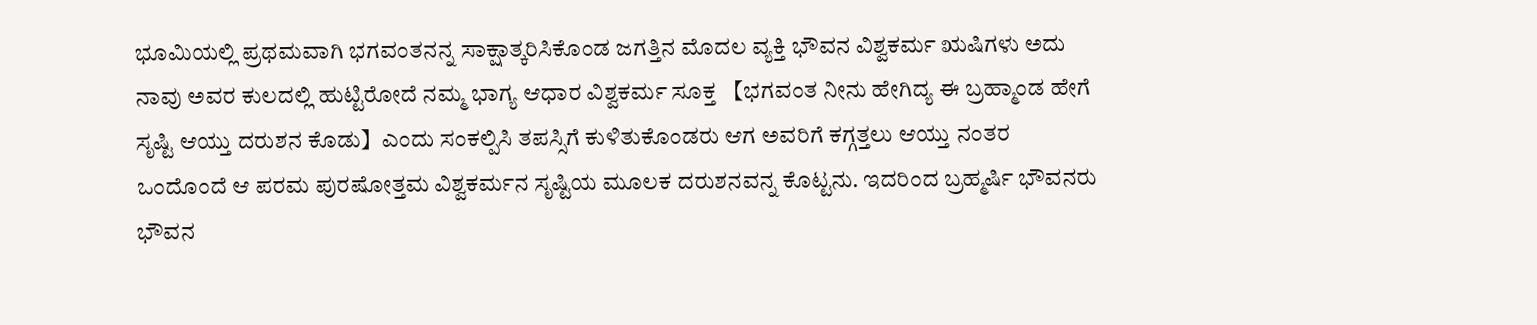ಭೂಮಿಯಲ್ಲಿ ಪ್ರಥಮವಾಗಿ ಭಗವಂತನನ್ನ ಸಾಕ್ಷಾತ್ಕರಿಸಿಕೊಂಡ ಜಗತ್ತಿನ ಮೊದಲ ವ್ಯಕ್ತಿ ಭೌವನ ವಿಶ್ವಕರ್ಮ ಋಷಿಗಳು ಅದು ನಾವು ಅವರ ಕುಲದಲ್ಲಿ ಹುಟ್ಟಿರೋದೆ ನಮ್ಮ ಭಾಗ್ಯ ಆಧಾರ ವಿಶ್ವಕರ್ಮ ಸೂಕ್ತ 【ಭಗವಂತ ನೀನು ಹೇಗಿದ್ಯ ಈ ಬ್ರಹ್ಮಾಂಡ ಹೇಗೆ ಸೃಷ್ಟಿ ಆಯ್ತು ದರುಶನ ಕೊಡು】ಎಂದು ಸಂಕಲ್ಪಿಸಿ ತಪಸ್ಸಿಗೆ ಕುಳಿತುಕೊಂಡರು ಆಗ ಅವರಿಗೆ ಕಗ್ಗತ್ತಲು ಆಯ್ತು ನಂತರ ಒಂದೊಂದೆ ಆ ಪರಮ ಪುರಷೋತ್ತಮ ವಿಶ್ವಕರ್ಮನ ಸೃಷ್ಟಿಯ ಮೂಲಕ ದರುಶನವನ್ನ ಕೊಟ್ಟನು. ಇದರಿಂದ ಬ್ರಹ್ಮರ್ಷಿ ಭೌವನರು ಭೌವನ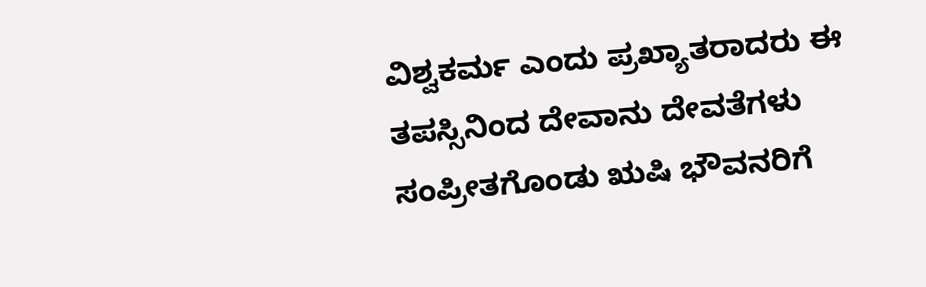ವಿಶ್ವಕರ್ಮ ಎಂದು ಪ್ರಖ್ಯಾತರಾದರು ಈ ತಪಸ್ಸಿನಿಂದ ದೇವಾನು ದೇವತೆಗಳು ಸಂಪ್ರೀತಗೊಂಡು ಋಷಿ ಭೌವನರಿಗೆ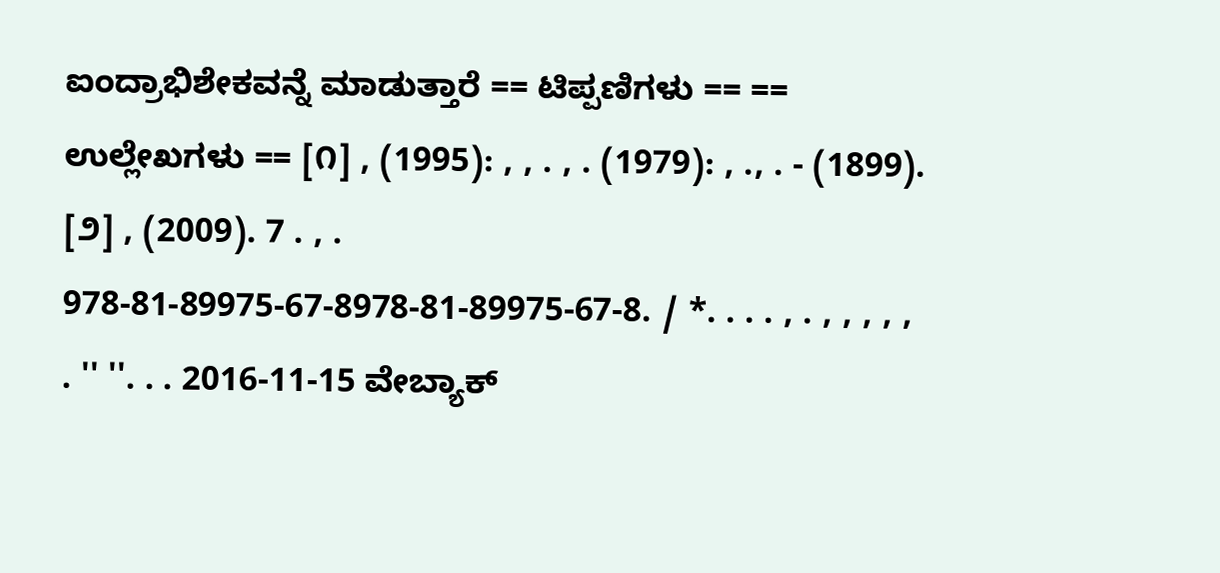ಐಂದ್ರಾಭಿಶೇಕವನ್ನೆ ಮಾಡುತ್ತಾರೆ == ಟಿಪ್ಪಣಿಗಳು == == ಉಲ್ಲೇಖಗಳು == [೧] , (1995): , , . , . (1979): , ., . - (1899). [೨] , (2009). 7 . , . 978-81-89975-67-8978-81-89975-67-8. / *. . . . , . , , , , , . '' ''. . . 2016-11-15 ವೇಬ್ಯಾಕ್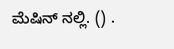ಮೆಷಿನ್ ನಲ್ಲಿ. () .